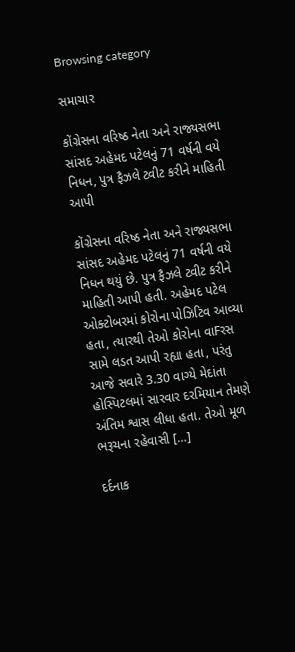Browsing category

સમાચાર

કોંગ્રેસના વરિષ્ઠ નેતા અને રાજ્યસભા સાંસદ અહેમદ પટેલનું 71 વર્ષની વયે નિધન, પુત્ર ફૈઝલે ટ્વીટ કરીને માહિતી આપી

કોંગ્રેસના વરિષ્ઠ નેતા અને રાજ્યસભા સાંસદ અહેમદ પટેલનું 71 વર્ષની વયે નિધન થયું છે. પુત્ર ફૈઝલે ટ્વીટ કરીને માહિતી આપી હતી. અહેમદ પટેલ ઓક્ટોબરમાં કોરોના પોઝિટિવ આવ્યા હતા, ત્યારથી તેઓ કોરોના વાFરસ સામે લડત આપી રહ્યા હતા, પરંતુ આજે સવારે 3.30 વાગ્યે મેદાંતા હોસ્પિટલમાં સારવાર દરમિયાન તેમણે અંતિમ શ્વાસ લીધા હતા. તેઓ મૂળ ભરૂચના રહેવાસી […]

દર્દનાક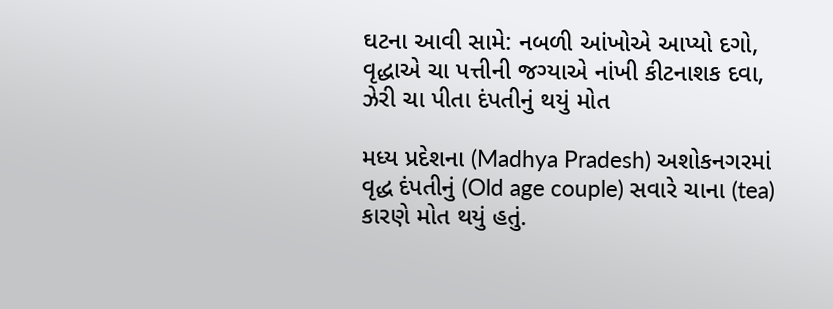ઘટના આવી સામે: નબળી આંખોએ આપ્યો દગો, વૃદ્ધાએ ચા પત્તીની જગ્યાએ નાંખી કીટનાશક દવા, ઝેરી ચા પીતા દંપતીનું થયું મોત

મધ્ય પ્રદેશના (Madhya Pradesh) અશોકનગરમાં વૃદ્ધ દંપતીનું (Old age couple) સવારે ચાના (tea) કારણે મોત થયું હતું.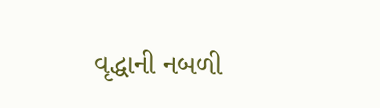વૃદ્ધાની નબળી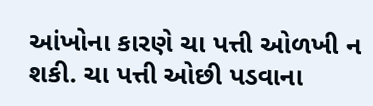આંખોના કારણે ચા પત્તી ઓળખી ન શકી. ચા પત્તી ઓછી પડવાના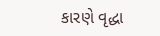કારણે વૃદ્ધા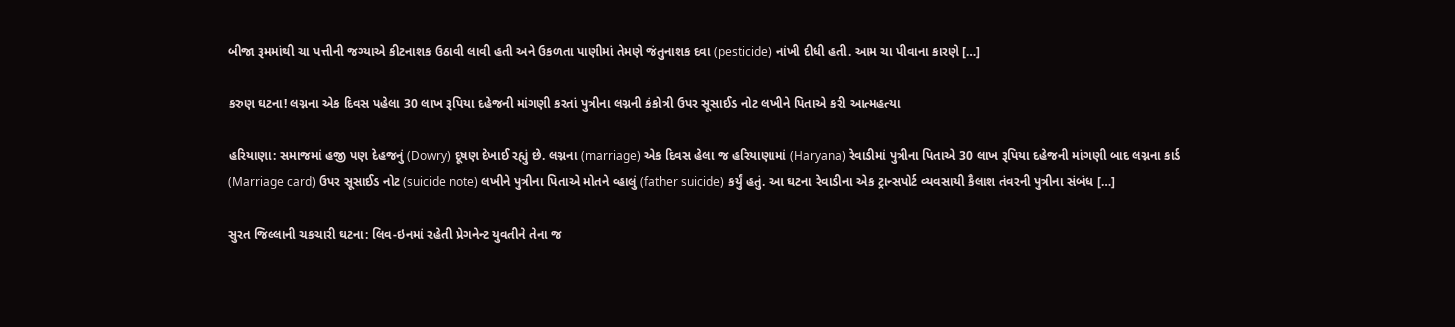બીજા રૂમમાંથી ચા પત્તીની જગ્યાએ કીટનાશક ઉઠાવી લાવી હતી અને ઉકળતા પાણીમાં તેમણે જંતુનાશક દવા (pesticide) નાંખી દીધી હતી. આમ ચા પીવાના કારણે […]

કરુણ ઘટના! લગ્નના એક દિવસ પહેલા 30 લાખ રૂપિયા દહેજની માંગણી કરતાં પુત્રીના લગ્નની કંકોત્રી ઉપર સૂસાઈડ નોટ લખીને પિતાએ કરી આત્મહત્યા

હરિયાણા: સમાજમાં હજી પણ દેહજનું (Dowry) દૂષણ દેખાઈ રહ્યું છે. લગ્નના (marriage) એક દિવસ હેલા જ હરિયાણામાં (Haryana) રેવાડીમાં પુત્રીના પિતાએ 30 લાખ રૂપિયા દહેજની માંગણી બાદ લગ્નના કાર્ડ (Marriage card) ઉપર સૂસાઈડ નોટ (suicide note) લખીને પુત્રીના પિતાએ મોતને વ્હાલું (father suicide) કર્યું હતું. આ ઘટના રેવાડીના એક ટ્રાન્સપોર્ટ વ્યવસાયી કૈલાશ તંવરની પુત્રીના સંબંધ […]

સુરત જિલ્લાની ચકચારી ઘટના: લિવ-ઇનમાં રહેતી પ્રેગનેન્ટ યુવતીને તેના જ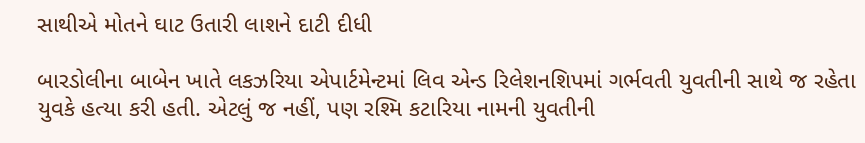સાથીએ મોતને ઘાટ ઉતારી લાશને દાટી દીધી

બારડોલીના બાબેન ખાતે લકઝરિયા એપાર્ટમેન્ટમાં લિવ એન્ડ રિલેશનશિપમાં ગર્ભવતી યુવતીની સાથે જ રહેતા યુવકે હત્યા કરી હતી. એટલું જ નહીં, પણ રશ્મિ કટારિયા નામની યુવતીની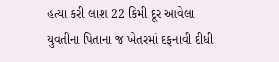હત્યા કરી લાશ 22 કિમી દૂર આવેલા યુવતીના પિતાના જ ખેતરમાં દફનાવી દીધી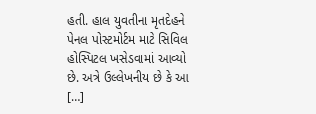હતી. હાલ યુવતીના મૃતદેહને પેનલ પોસ્ટમોર્ટમ માટે સિવિલ હોસ્પિટલ ખસેડવામાં આવ્યો છે. અત્રે ઉલ્લેખનીય છે કે આ […]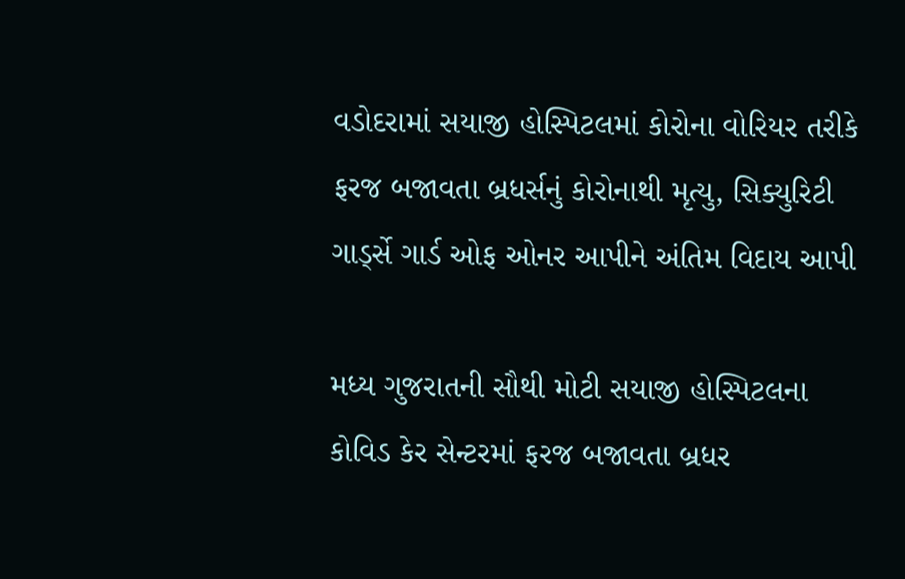વડોદરામાં સયાજી હોસ્પિટલમાં કોરોના વોરિયર તરીકે ફરજ બજાવતા બ્રધર્સનું કોરોનાથી મૃત્યુ, સિક્યુરિટી ગાર્ડ્સે ગાર્ડ ઓફ ઓનર આપીને અંતિમ વિદાય આપી

મધ્ય ગુજરાતની સૌથી મોટી સયાજી હોસ્પિટલના કોવિડ કેર સેન્ટરમાં ફરજ બજાવતા બ્રધર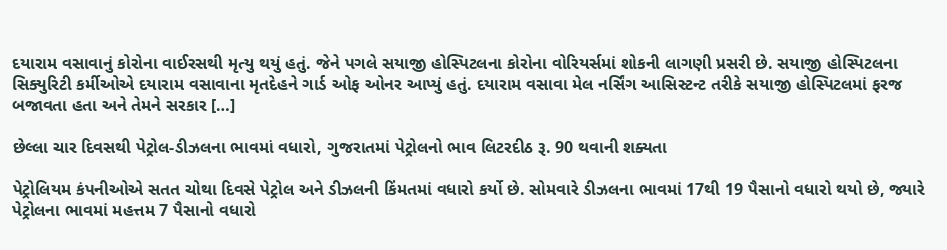દયારામ વસાવાનું કોરોના વાઈરસથી મૃત્યુ થયું હતું. જેને પગલે સયાજી હોસ્પિટલના કોરોના વોરિયર્સમાં શોકની લાગણી પ્રસરી છે. સયાજી હોસ્પિટલના સિક્યુરિટી કર્મીઓએ દયારામ વસાવાના મૃતદેહને ગાર્ડ ઓફ ઓનર આપ્યું હતું. દયારામ વસાવા મેલ નર્સિંગ આસિસ્ટન્ટ તરીકે સયાજી હોસ્પિટલમાં ફરજ બજાવતા હતા અને તેમને સરકાર […]

છેલ્લા ચાર દિવસથી પેટ્રોલ-ડીઝલના ભાવમાં વધારો, ગુજરાતમાં પેટ્રોલનો ભાવ લિટરદીઠ રૂ. 90 થવાની શક્યતા

પેટ્રોલિયમ કંપનીઓએ સતત ચોથા દિવસે પેટ્રોલ અને ડીઝલની કિંમતમાં વધારો કર્યો છે. સોમવારે ડીઝલના ભાવમાં 17થી 19 પૈસાનો વધારો થયો છે, જ્યારે પેટ્રોલના ભાવમાં મહત્તમ 7 પૈસાનો વધારો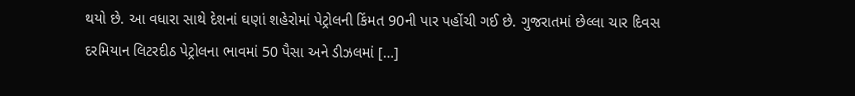થયો છે. આ વધારા સાથે દેશનાં ઘણાં શહેરોમાં પેટ્રોલની કિંમત 90ની પાર પહોંચી ગઈ છે. ગુજરાતમાં છેલ્લા ચાર દિવસ દરમિયાન લિટરદીઠ પેટ્રોલના ભાવમાં 50 પૈસા અને ડીઝલમાં […]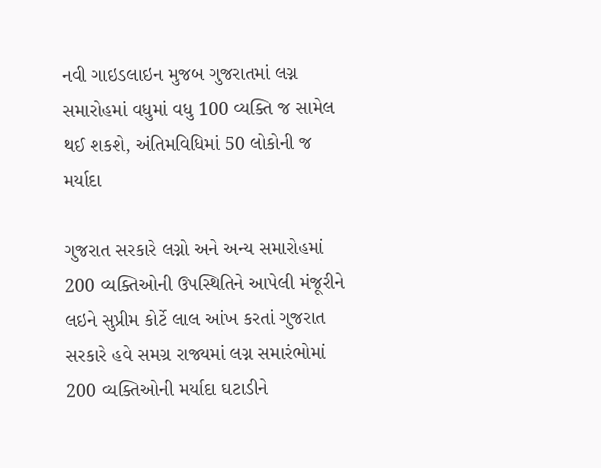નવી ગાઇડલાઇન મુજબ ગુજરાતમાં લગ્ન સમારોહમાં વધુમાં વધુ 100 વ્યક્તિ જ સામેલ થઈ શકશે, અંતિમવિધિમાં 50 લોકોની જ મર્યાદા

ગુજરાત સરકારે લગ્નો અને અન્ય સમારોહમાં 200 વ્યક્તિઓની ઉપસ્થિતિને આપેલી મંજૂરીને લઇને સુપ્રીમ કોર્ટે લાલ આંખ કરતાં ગુજરાત સરકારે હવે સમગ્ર રાજ્યમાં લગ્ન સમારંભોમાં 200 વ્યક્તિઓની મર્યાદા ઘટાડીને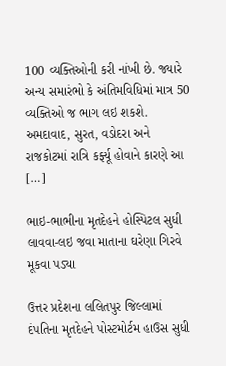100 વ્યક્તિઓની કરી નાંખી છે. જ્યારે અન્ય સમારંભો કે અંતિમવિધિમાં માત્ર 50 વ્યક્તિઓ જ ભાગ લઇ શકશે. અમદાવાદ, સુરત, વડોદરા અને રાજકોટમાં રાત્રિ કર્ફ્યૂ હોવાને કારણે આ […]

ભાઇ-ભાભીના મૃતદેહને હોસ્પિટલ સુધી લાવવા-લઇ જવા માતાના ઘરેણા ગિરવે મૂકવા પડ્યા

ઉત્તર પ્રદેશના લલિતપુર જિલ્લામાં દંપતિના મૃતદેહને પોસ્ટમોર્ટમ હાઉસ સુધી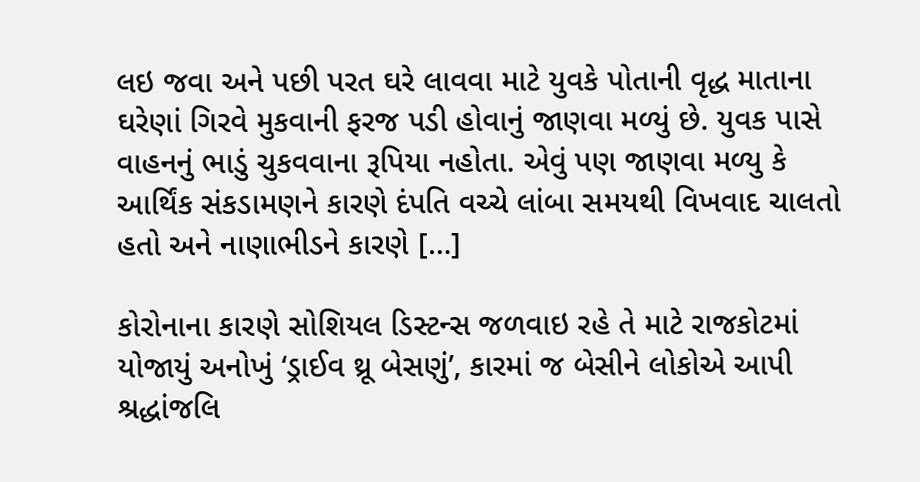લઇ જવા અને પછી પરત ઘરે લાવવા માટે યુવકે પોતાની વૃદ્ધ માતાના ઘરેણાં ગિરવે મુકવાની ફરજ પડી હોવાનું જાણવા મળ્યું છે. યુવક પાસે વાહનનું ભાડું ચુકવવાના રૂપિયા નહોતા. એવું પણ જાણવા મળ્યુ કે આર્થિંક સંકડામણને કારણે દંપતિ વચ્ચે લાંબા સમયથી વિખવાદ ચાલતો હતો અને નાણાભીડને કારણે […]

કોરોનાના કારણે સોશિયલ ડિસ્ટન્સ જળવાઇ રહે તે માટે રાજકોટમાં યોજાયું અનોખું ‘ડ્રાઈવ થ્રૂ બેસણું’, કારમાં જ બેસીને લોકોએ આપી શ્રદ્ધાંજલિ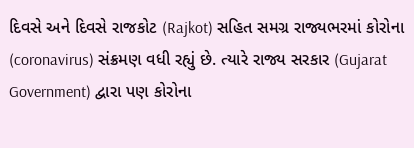દિવસે અને દિવસે રાજકોટ (Rajkot) સહિત સમગ્ર રાજ્યભરમાં કોરોના (coronavirus) સંક્રમણ વધી રહ્યું છે. ત્યારે રાજ્ય સરકાર (Gujarat Government) દ્વારા પણ કોરોના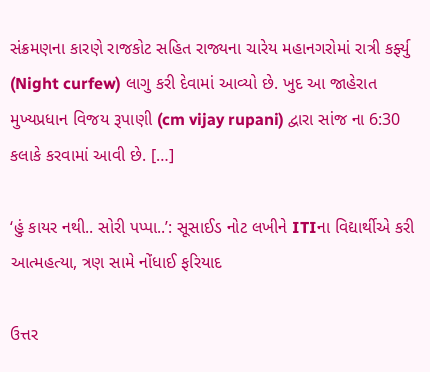સંક્રમણના કારણે રાજકોટ સહિત રાજ્યના ચારેય મહાનગરોમાં રાત્રી કર્ફ્યુ (Night curfew) લાગુ કરી દેવામાં આવ્યો છે. ખુદ આ જાહેરાત મુખ્યપ્રધાન વિજય રૂપાણી (cm vijay rupani) દ્વારા સાંજ ના 6:30 કલાકે કરવામાં આવી છે. […]

‘હું કાયર નથી.. સોરી પપ્પા..’: સૂસાઈડ નોટ લખીને ITIના વિદ્યાર્થીએ કરી આત્મહત્યા, ત્રણ સામે નોંધાઈ ફરિયાદ

ઉત્તર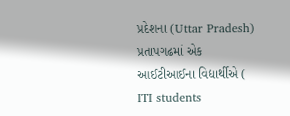પ્રદેશના (Uttar Pradesh) પ્રતાપગઢમાં એક આઈટીઆઈના વિદ્યાર્થીએ ( ITI students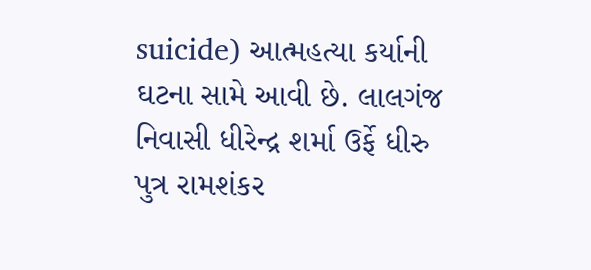suicide) આત્મહત્યા કર્યાની ઘટના સામે આવી છે. લાલગંજ નિવાસી ધીરેન્દ્ર શર્મા ઉર્ફે ધીરુ પુત્ર રામશંકર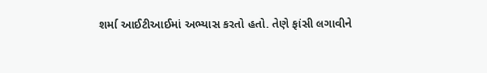શર્મા આઈટીઆઈમાં અભ્યાસ કરતો હતો. તેણે ફાંસી લગાવીને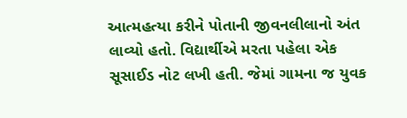આત્મહત્યા કરીને પોતાની જીવનલીલાનો અંત લાવ્યો હતો. વિદ્યાર્થીએ મરતા પહેલા એક સૂસાઈડ નોટ લખી હતી. જેમાં ગામના જ યુવક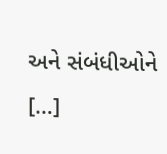અને સંબંધીઓને […]